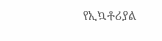የኢኳቶሪያል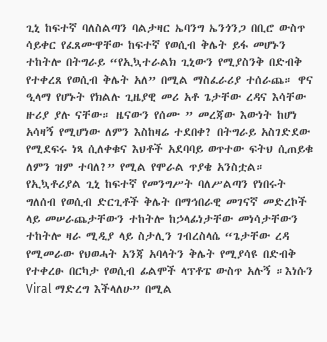ጊኒ ከፍተኛ ባለስልጣን ባልታዛር ኤባንግ ኤንጎንጋ በቢሮ ውስጥ ሳይቀር የፈጸሙዋቸው ከፍተኛ የወሲብ ቅሌት ይፋ መሆኑን ተከትሎ በትግራይ “የኢኳተራልክ ጊኒውን የሚያስንቅ በድብቅ የተቀረጸ የወሲብ ቅሌት አለ” በሚል ማስፈራሪያ ተሰራጨ። ዋና ዒላማ የሆኑት የክልሉ ጊዜያዊ መሪ አቶ ጌታቸው ረዳና እሳቸው ዙሪያ ያሉ ናቸው። ዜናውን የሰሙ ” መረጃው እውነት ከሆነ አሳዛኝ የሚሆነው ለምን እስከዛሬ ተደበቀ? በትግራይ አስገድደው የሚደፍሩ ነጻ ሲለቀቁና እህቶች አደባባይ ወጥተው ፍትህ ሲጠይቁ ለምን ዝም ተባለ?” የሚል የሞራል ጥያቄ አንስቷል።
የኢኳቶሪያል ጊኒ ከፍተኛ የመንግሥት ባለሥልጣን የነበሩት ግለሰብ የወሲብ ድርጊቶች ቅሌት በማኅበራዊ መገናኛ መድረኮች ላይ መሠራጨታቸውን ተከትሎ ከኃላፊነታቸው መነሳታቸውን ተከትሎ ዛራ ሚዲያ ላይ ስታሊን ገብረስላሴ “ጌታቸው ረዳ የሚመራው የህወሓት አንጃ አባላትን ቅሌት የሚያሳዩ በድብቅ የተቀረፁ በርካታ የወሲብ ፊልሞች ላፕቶፔ ውስጥ አሉኝ ።እነሱን Viral ማድረግ እችላለሁ” በሚል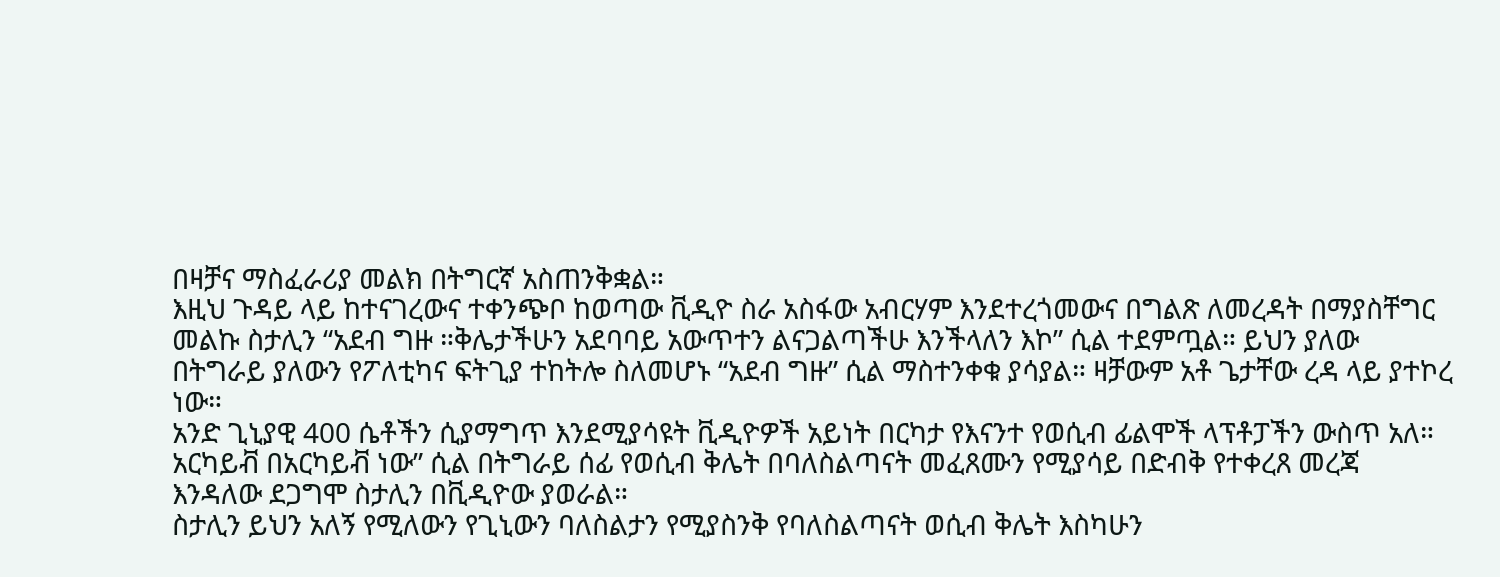በዛቻና ማስፈራሪያ መልክ በትግርኛ አስጠንቅቋል።
እዚህ ጉዳይ ላይ ከተናገረውና ተቀንጭቦ ከወጣው ቪዲዮ ስራ አስፋው አብርሃም እንደተረጎመውና በግልጽ ለመረዳት በማያስቸግር መልኩ ስታሊን “አደብ ግዙ ።ቅሌታችሁን አደባባይ አውጥተን ልናጋልጣችሁ እንችላለን እኮ” ሲል ተደምጧል። ይህን ያለው በትግራይ ያለውን የፖለቲካና ፍትጊያ ተከትሎ ስለመሆኑ “አደብ ግዙ” ሲል ማስተንቀቁ ያሳያል። ዛቻውም አቶ ጌታቸው ረዳ ላይ ያተኮረ ነው።
አንድ ጊኒያዊ 400 ሴቶችን ሲያማግጥ እንደሚያሳዩት ቪዲዮዎች አይነት በርካታ የእናንተ የወሲብ ፊልሞች ላፕቶፓችን ውስጥ አለ። አርካይቭ በአርካይቭ ነው” ሲል በትግራይ ሰፊ የወሲብ ቅሌት በባለስልጣናት መፈጸሙን የሚያሳይ በድብቅ የተቀረጸ መረጃ እንዳለው ደጋግሞ ስታሊን በቪዲዮው ያወራል።
ስታሊን ይህን አለኝ የሚለውን የጊኒውን ባለስልታን የሚያስንቅ የባለስልጣናት ወሲብ ቅሌት እስካሁን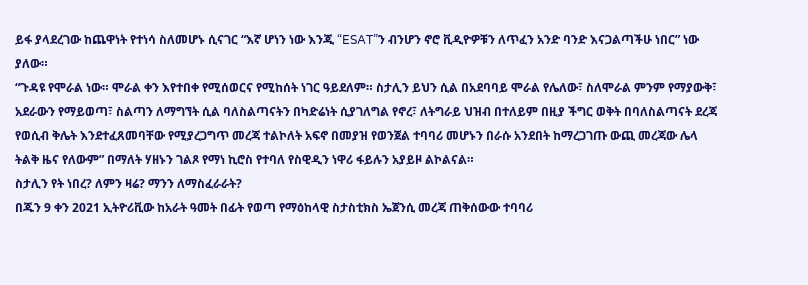ይፋ ያላደረገው ከጨዋነት የተነሳ ስለመሆኑ ሲናገር “እኛ ሆነን ነው እንጂ “ESAT”ን ብንሆን ኖሮ ቪዲዮዎቹን ለጥፈን አንድ ባንድ እናጋልጣችሁ ነበር” ነው ያለው።
“ጉዳዩ የሞራል ነው። ሞራል ቀን እየተበቀ የሚሰወርና የሚከሰት ነገር ዓይደለም። ስታሊን ይህን ሲል በአደባባይ ሞራል የሌለው፣ ስለሞራል ምንም የማያውቅ፣ አደራውን የማይወጣ፣ ስልጣን ለማግኘት ሲል ባለስልጣናትን በካድሬነት ሲያገለግል የኖረ፣ ለትግራይ ህዝብ በተለይም በዚያ ችግር ወቅት በባለስልጣናት ደረጃ የወሲብ ቅሌት እንደተፈጸመባቸው የሚያረጋግጥ መረጃ ተልኮለት አፍኖ በመያዝ የወንጀል ተባባሪ መሆኑን በራሱ አንደበት ከማረጋገጡ ውጪ መረጃው ሌላ ትልቅ ዜና የለውም” በማለት ሃዘኑን ገልጾ የማነ ኪሮስ የተባለ የስዊዲን ነዋሪ ፋይሉን አያይዞ ልኮልናል።
ስታሊን የት ነበረ? ለምን ዛሬ? ማንን ለማስፈራራት?
በጁን 9 ቀን 2021 ኢትዮሪቪው ከአራት ዓመት በፊት የወጣ የማዕከላዊ ስታስቲክስ ኤጀንሲ መረጃ ጠቅሰውው ተባባሪ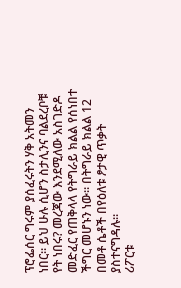ፕሮፌሰር ግሩም ያሰፈሩትን ሃቅ አትመን ነበር። ይህ ሁሉ ሲሆን ስታሊንና ባልደረቦቹ የት ነበሩ? መረጃው እንደሚለው አስገድዶ መድፈር የጠቅላላ የትግራይ ክልል የሰነበተ ችግር መሆኑን ነው። በትግራይ ክልል 12 በመቶ ሴቶች በየዕለቱ ፆታዊ ጥቃት ያስተናግዳሉ።
ሪፖርቱ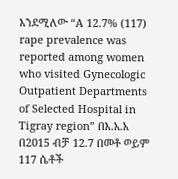እንደሚለው “A 12.7% (117) rape prevalence was reported among women who visited Gynecologic Outpatient Departments of Selected Hospital in Tigray region” በእ.አ.አ በ2015 ብቻ 12.7 በመቶ ወይም 117 ሴቶች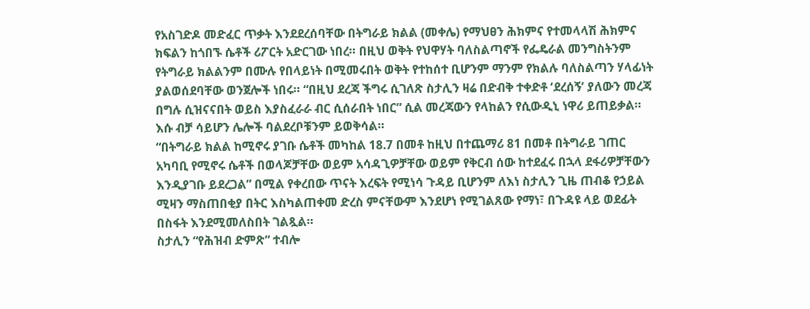የአስገድዶ መድፈር ጥቃት እንደደረሰባቸው በትግራይ ክልል (መቀሌ) የማህፀን ሕክምና የተመላላሽ ሕክምና ክፍልን ከጎበኙ ሴቶች ሪፖርት አድርገው ነበረ። በዚህ ወቅት የህዋሃት ባለስልጣኖች የፌዴራል መንግስትንም የትግራይ ክልልንም በሙሉ የበላይነት በሚመሩበት ወቅት የተከሰተ ቢሆንም ማንም የክልሉ ባለስልጣን ሃላፊነት ያልወሰደባቸው ወንጀሎች ነበሩ። “በዚህ ደረጃ ችግሩ ሲገለጽ ስታሊን ዛሬ በድብቅ ተቀድቶ ‘ደረሰኝ’ ያለውን መረጃ በግሉ ሲዝናናበት ወይስ እያስፈራራ ብር ሲሰራበት ነበር” ሲል መረጃውን የላከልን የሲውዲኒ ነዋሪ ይጠይቃል። እሱ ብቻ ሳይሆን ሌሎች ባልደረቦቹንም ይወቅሳል።
“በትግራይ ክልል ከሚኖሩ ያገቡ ሴቶች መካከል 18.7 በመቶ ከዚህ በተጨማሪ 81 በመቶ በትግራይ ገጠር አካባቢ የሚኖሩ ሴቶች በወላጆቻቸው ወይም አሳዳጊዎቻቸው ወይም የቅርብ ሰው ከተደፈሩ በኋላ ደፋሪዎቻቸውን እንዲያገቡ ይደረጋል” በሚል የቀረበው ጥናት እረፍት የሚነሳ ጉዳይ ቢሆንም ለእነ ስታሊን ጊዜ ጠብቆ የኃይል ሚዛን ማስጠበቂያ በትር እስካልጠቀመ ድረስ ምናቸውም እንደሆነ የሚገልጸው የማነ፣ በጉዳዩ ላይ ወደፊት በስፋት እንደሚመለስበት ገልጿል።
ስታሊን “የሕዝብ ድምጽ” ተብሎ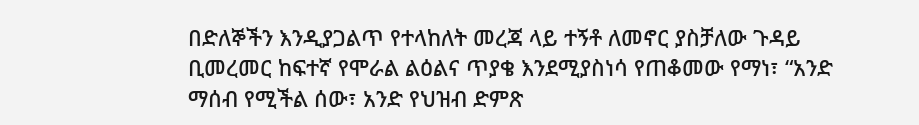በድለኞችን እንዲያጋልጥ የተላከለት መረጃ ላይ ተኝቶ ለመኖር ያስቻለው ጉዳይ ቢመረመር ከፍተኛ የሞራል ልዕልና ጥያቄ እንደሚያስነሳ የጠቆመው የማነ፣ “አንድ ማሰብ የሚችል ሰው፣ አንድ የህዝብ ድምጽ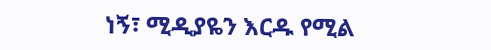ነኝ፣ ሚዲያዬን እርዱ የሚል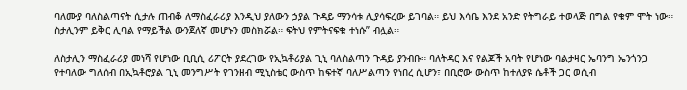ባለሙያ ባለስልጣናት ሲታሉ ጠብቆ ለማስፈራሪያ እንዲህ ያለውን ኃያል ጉዳይ ማንሳቱ ሊያሳፍረው ይገባል። ይህ እሳቤ እንደ አንድ የትግራይ ተወላጅ በግል የቁም ሞት ነው። ስታሊንም ይቅር ሊባል የማይችል ውንጀለኛ መሆኑን መስክሯል። ፍትህ የምትናፍቁ ተነሱ” ብሏል።

ለስታሊን ማስፈራሪያ መነሻ የሆነው ቢቢሲ ሪፖርት ያደረገው የኢኳቶሪያል ጊኒ ባለስልጣን ጉዳይ ያንብቡ። ባለትዳር እና የልጆች አባት የሆነው ባልታዛር ኤባንግ ኤንጎንጋ የተባለው ግለሰብ በኢኳቶሮያል ጊኒ መንግሥት የገንዘብ ሚኒስቴር ውስጥ ከፍተኛ ባለሥልጣን የነበረ ሲሆን፣ በቢሮው ውስጥ ከተለያዩ ሴቶች ጋር ወሲብ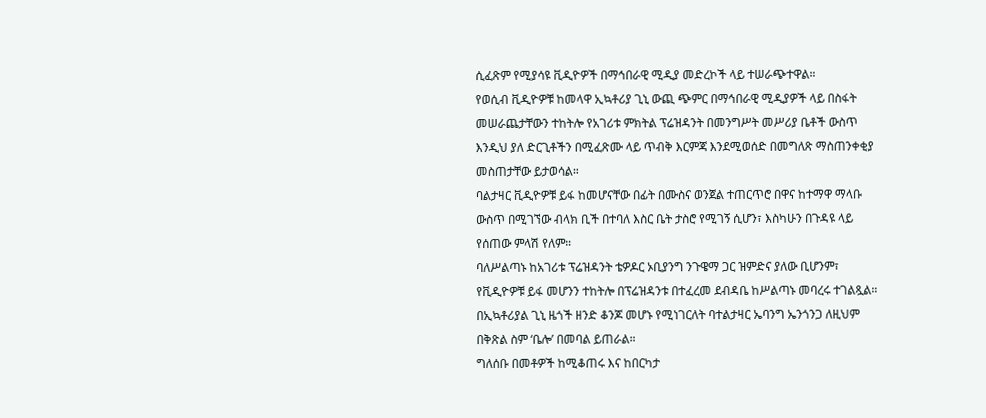ሲፈጽም የሚያሳዩ ቪዲዮዎች በማኅበራዊ ሚዲያ መድረኮች ላይ ተሠራጭተዋል።
የወሲብ ቪዲዮዎቹ ከመላዋ ኢኳቶሪያ ጊኒ ውጪ ጭምር በማኅበራዊ ሚዲያዎች ላይ በስፋት መሠራጨታቸውን ተከትሎ የአገሪቱ ምክትል ፕሬዝዳንት በመንግሥት መሥሪያ ቤቶች ውስጥ እንዲህ ያለ ድርጊቶችን በሚፈጽሙ ላይ ጥብቅ እርምጃ እንደሚወሰድ በመግለጽ ማስጠንቀቂያ መስጠታቸው ይታወሳል።
ባልታዛር ቪዲዮዎቹ ይፋ ከመሆናቸው በፊት በሙስና ወንጀል ተጠርጥሮ በዋና ከተማዋ ማላቡ ውስጥ በሚገኘው ብላክ ቢች በተባለ እስር ቤት ታስሮ የሚገኝ ሲሆን፣ እስካሁን በጉዳዩ ላይ የሰጠው ምላሽ የለም።
ባለሥልጣኑ ከአገሪቱ ፕሬዝዳንት ቴዎዶር ኦቢያንግ ንጉዌማ ጋር ዝምድና ያለው ቢሆንም፣ የቪዲዮዎቹ ይፋ መሆንን ተከትሎ በፕሬዝዳንቱ በተፈረመ ደብዳቤ ከሥልጣኑ መባረሩ ተገልጿል።
በኢኳቶሪያል ጊኒ ዜጎች ዘንድ ቆንጆ መሆኑ የሚነገርለት ባተልታዛር ኤባንግ ኤንጎንጋ ለዚህም በቅጽል ስም ‘ቤሎ’ በመባል ይጠራል።
ግለሰቡ በመቶዎች ከሚቆጠሩ እና ከበርካታ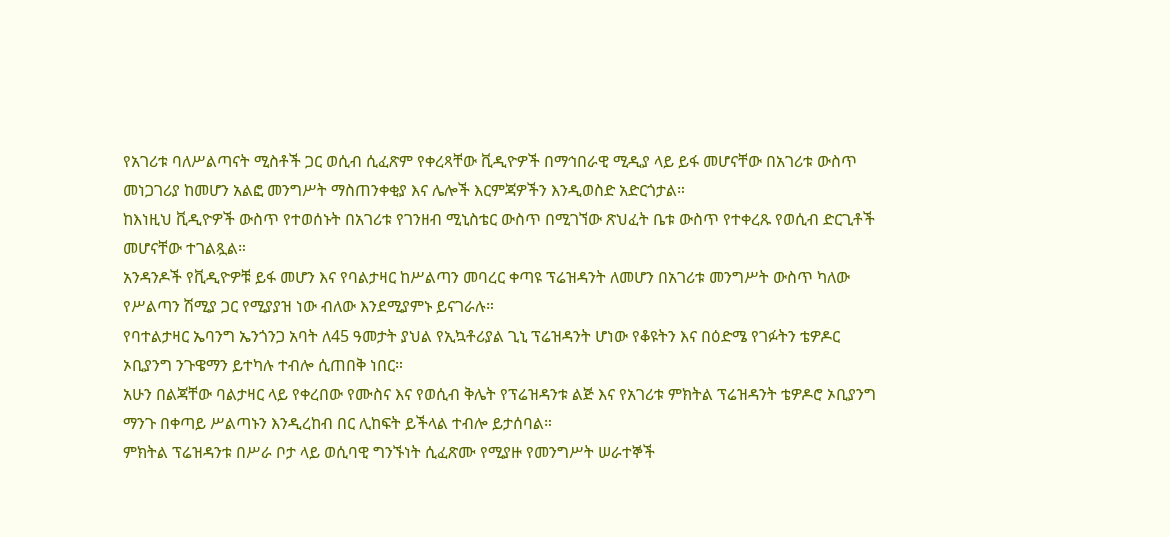የአገሪቱ ባለሥልጣናት ሚስቶች ጋር ወሲብ ሲፈጽም የቀረጻቸው ቪዲዮዎች በማኅበራዊ ሚዲያ ላይ ይፋ መሆናቸው በአገሪቱ ውስጥ መነጋገሪያ ከመሆን አልፎ መንግሥት ማስጠንቀቂያ እና ሌሎች እርምጃዎችን እንዲወስድ አድርጎታል።
ከእነዚህ ቪዲዮዎች ውስጥ የተወሰኑት በአገሪቱ የገንዘብ ሚኒስቴር ውስጥ በሚገኘው ጽህፈት ቤቱ ውስጥ የተቀረጹ የወሲብ ድርጊቶች መሆናቸው ተገልጿል።
አንዳንዶች የቪዲዮዎቹ ይፋ መሆን እና የባልታዛር ከሥልጣን መባረር ቀጣዩ ፕሬዝዳንት ለመሆን በአገሪቱ መንግሥት ውስጥ ካለው የሥልጣን ሽሚያ ጋር የሚያያዝ ነው ብለው እንደሚያምኑ ይናገራሉ።
የባተልታዛር ኤባንግ ኤንጎንጋ አባት ለ45 ዓመታት ያህል የኢኳቶሪያል ጊኒ ፕሬዝዳንት ሆነው የቆዩትን እና በዕድሜ የገፉትን ቴዎዶር ኦቢያንግ ንጉዌማን ይተካሉ ተብሎ ሲጠበቅ ነበር።
አሁን በልጃቸው ባልታዛር ላይ የቀረበው የሙስና እና የወሲብ ቅሌት የፕሬዝዳንቱ ልጅ እና የአገሪቱ ምክትል ፕሬዝዳንት ቴዎዶሮ ኦቢያንግ ማንጉ በቀጣይ ሥልጣኑን እንዲረከብ በር ሊከፍት ይችላል ተብሎ ይታሰባል።
ምክትል ፕሬዝዳንቱ በሥራ ቦታ ላይ ወሲባዊ ግንኙነት ሲፈጽሙ የሚያዙ የመንግሥት ሠራተኞች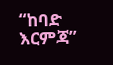“ከባድ እርምጃ”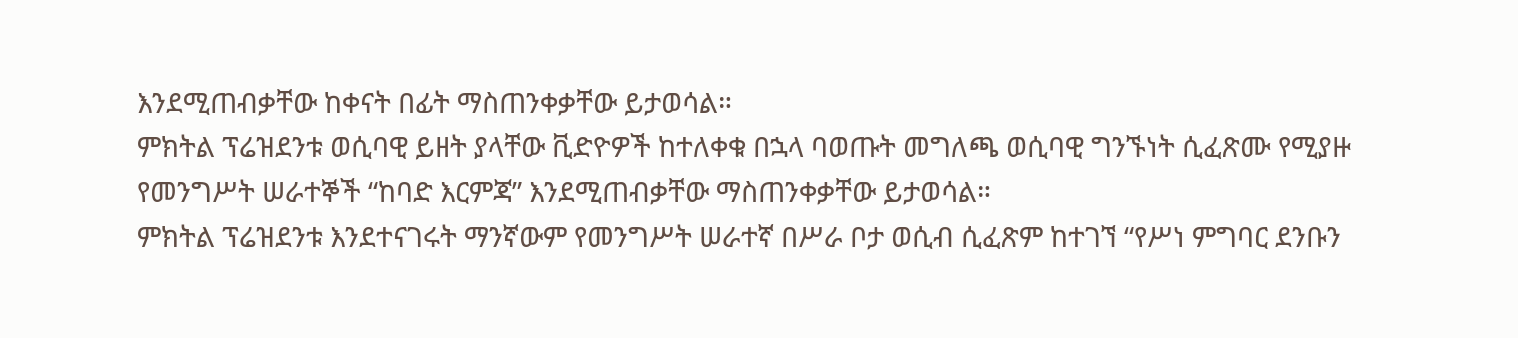እንደሚጠብቃቸው ከቀናት በፊት ማስጠንቀቃቸው ይታወሳል።
ምክትል ፕሬዝደንቱ ወሲባዊ ይዘት ያላቸው ቪድዮዎች ከተለቀቁ በኋላ ባወጡት መግለጫ ወሲባዊ ግንኙነት ሲፈጽሙ የሚያዙ የመንግሥት ሠራተኞች “ከባድ እርምጃ” እንደሚጠብቃቸው ማስጠንቀቃቸው ይታወሳል።
ምክትል ፕሬዝደንቱ እንደተናገሩት ማንኛውም የመንግሥት ሠራተኛ በሥራ ቦታ ወሲብ ሲፈጽም ከተገኘ “የሥነ ምግባር ደንቡን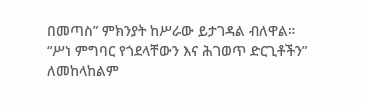በመጣስ” ምክንያት ከሥራው ይታገዳል ብለዋል።
“ሥነ ምግባር የጎደላቸውን እና ሕገወጥ ድርጊቶችን” ለመከላከልም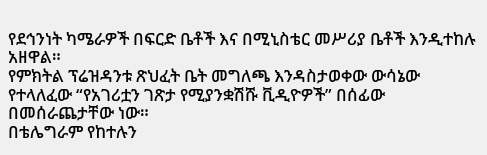የደኅንነት ካሜራዎች በፍርድ ቤቶች እና በሚኒስቴር መሥሪያ ቤቶች እንዲተከሉ አዘዋል።
የምክትል ፕሬዝዳንቱ ጽህፈት ቤት መግለጫ እንዳስታወቀው ውሳኔው የተላለፈው “የአገሪቷን ገጽታ የሚያንቋሽሹ ቪዲዮዎች” በሰፊው በመሰራጨታቸው ነው።
በቴሌግራም የከተሉን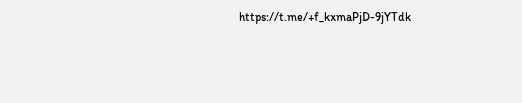https://t.me/+f_kxmaPjD-9jYTdk